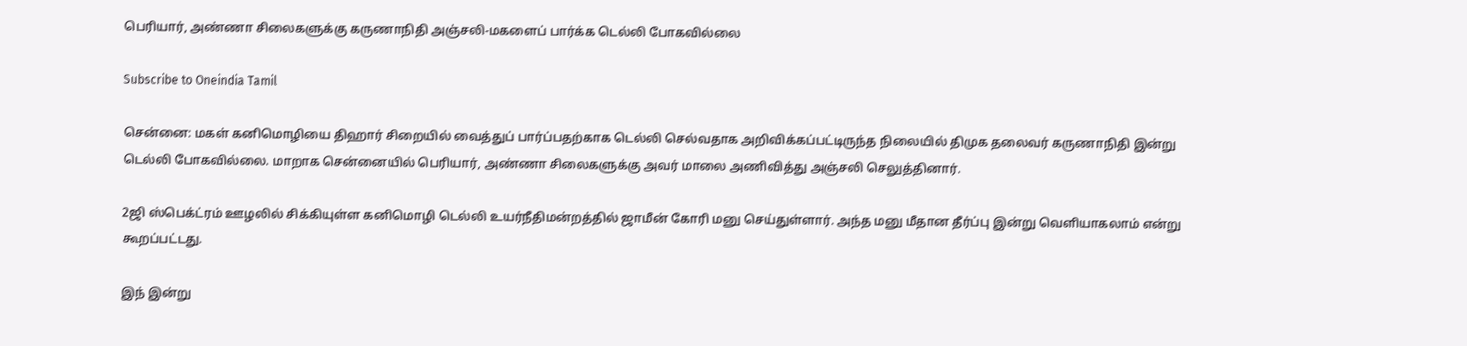பெரியார், அண்ணா சிலைகளுக்கு கருணாநிதி அஞ்சலி-மகளைப் பார்க்க டெல்லி போகவில்லை

Subscribe to Oneindia Tamil

சென்னை: மகள் கனிமொழியை திஹார் சிறையில் வைத்துப் பார்ப்பதற்காக டெல்லி செல்வதாக அறிவிக்கப்பட்டிருந்த நிலையில் திமுக தலைவர் கருணாநிதி இன்று டெல்லி போகவில்லை. மாறாக சென்னையில் பெரியார், அண்ணா சிலைகளுக்கு அவர் மாலை அணிவித்து அஞ்சலி செலுத்தினார்.

2ஜி ஸ்பெக்ட்ரம் ஊழலில் சிக்கியுள்ள கனிமொழி டெல்லி உயர்நீதிமன்றத்தில் ஜாமீன் கோரி மனு செய்துள்ளார். அந்த மனு மீதான தீர்ப்பு இன்று வெளியாகலாம் என்று கூறப்பட்டது.

இந் இன்று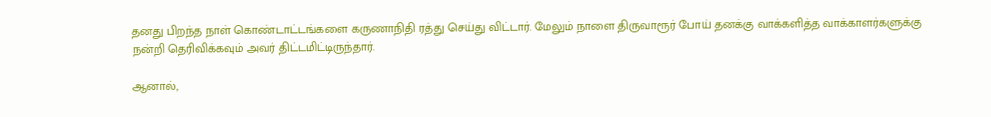தனது பிறந்த நாள் கொண்டாட்டங்களை கருணாநிதி ரத்து செய்து விட்டார். மேலும் நாளை திருவாரூர் போய் தனக்கு வாக்களித்த வாக்காளர்களுக்கு நன்றி தெரிவிக்கவும் அவர் திட்டமிட்டிருந்தார்.

ஆனால்,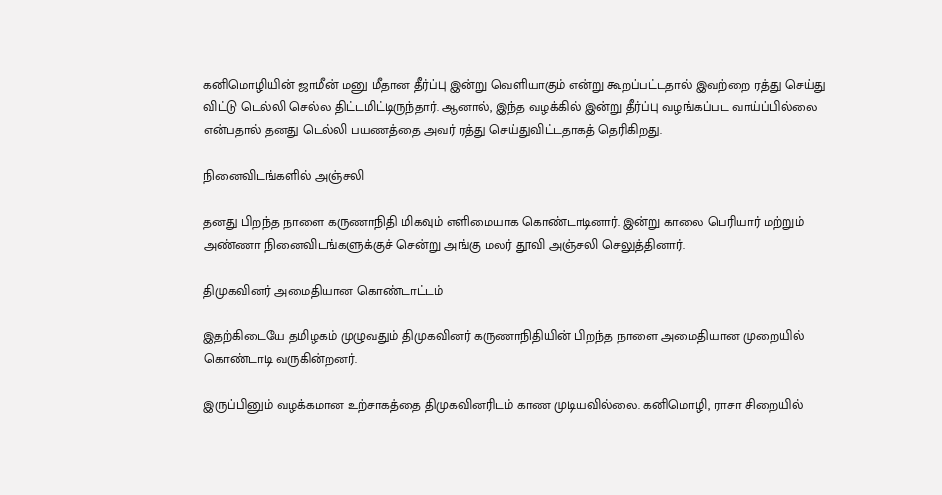கனிமொழியின் ஜாமீன் மனு மீதான தீர்ப்பு இன்று வெளியாகும் என்று கூறப்பட்டதால் இவற்றை ரத்து செய்து விட்டு டெல்லி செல்ல திட்டமிட்டிருந்தார். ஆனால், இந்த வழக்கில் இன்று தீர்ப்பு வழங்கப்பட வாய்ப்பில்லை என்பதால் தனது டெல்லி பயணத்தை அவர் ரத்து செய்துவிட்டதாகத் தெரிகிறது.

நினைவிடங்களில் அஞ்சலி

தனது பிறந்த நாளை கருணாநிதி மிகவும் எளிமையாக கொண்டாடினார். இன்று காலை பெரியார் மற்றும் அண்ணா நினைவிடங்களுக்குச் சென்று அங்கு மலர் தூவி அஞ்சலி செலுத்தினார்.

திமுகவினர் அமைதியான கொண்டாட்டம்

இதற்கிடையே தமிழகம் முழுவதும் திமுகவினர் கருணாநிதியின் பிறந்த நாளை அமைதியான முறையில் கொண்டாடி வருகின்றனர்.

இருப்பினும் வழக்கமான உற்சாகத்தை திமுகவினரிடம் காண முடியவில்லை. கனிமொழி, ராசா சிறையில்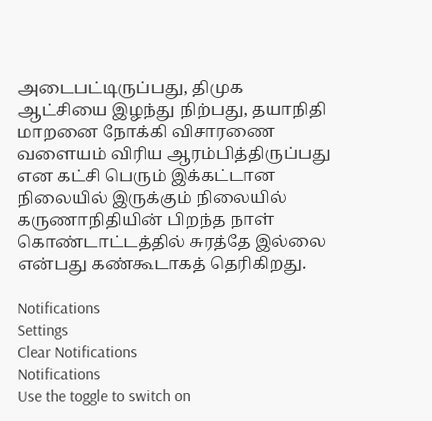அடைபட்டிருப்பது, திமுக ஆட்சியை இழந்து நிற்பது, தயாநிதி மாறனை நோக்கி விசாரணை வளையம் விரிய ஆரம்பித்திருப்பது என கட்சி பெரும் இக்கட்டான நிலையில் இருக்கும் நிலையில் கருணாநிதியின் பிறந்த நாள் கொண்டாட்டத்தில் சுரத்தே இல்லை என்பது கண்கூடாகத் தெரிகிறது.

Notifications
Settings
Clear Notifications
Notifications
Use the toggle to switch on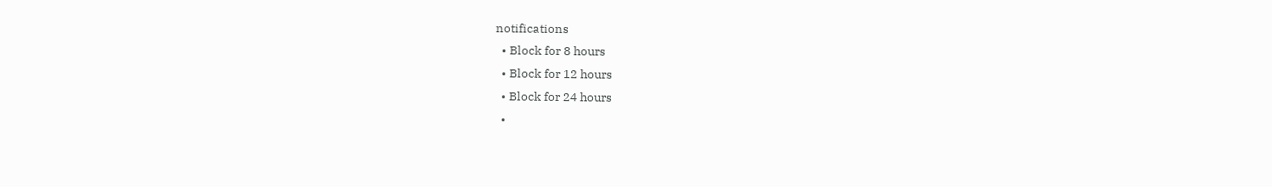notifications
  • Block for 8 hours
  • Block for 12 hours
  • Block for 24 hours
  •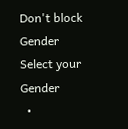Don't block
Gender
Select your Gender
  •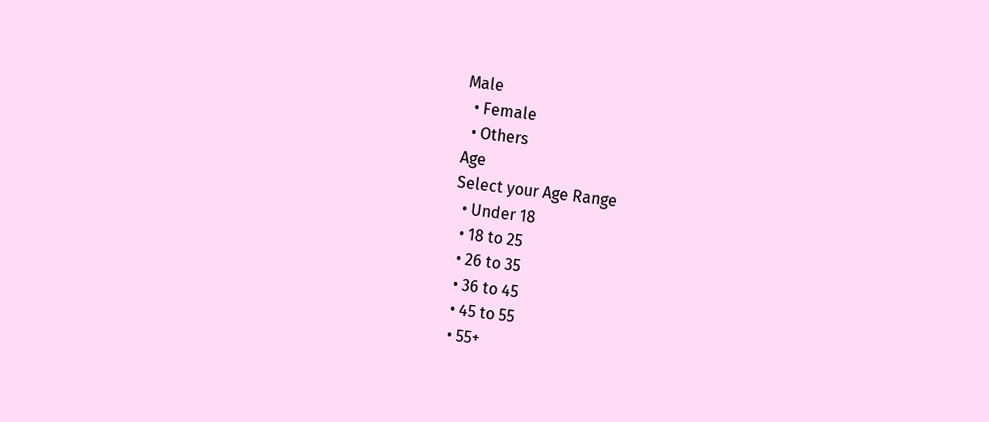Male
  • Female
  • Others
Age
Select your Age Range
  • Under 18
  • 18 to 25
  • 26 to 35
  • 36 to 45
  • 45 to 55
  • 55+